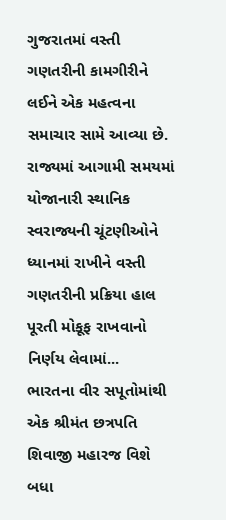ગુજરાતમાં વસ્તી ગણતરીની કામગીરીને લઈને એક મહત્વના સમાચાર સામે આવ્યા છે. રાજ્યમાં આગામી સમયમાં યોજાનારી સ્થાનિક સ્વરાજ્યની ચૂંટણીઓને ધ્યાનમાં રાખીને વસ્તી ગણતરીની પ્રક્રિયા હાલ પૂરતી મોકૂફ રાખવાનો નિર્ણય લેવામાં...
ભારતના વીર સપૂતોમાંથી એક શ્રીમંત છત્રપતિ શિવાજી મહારજ વિશે બધા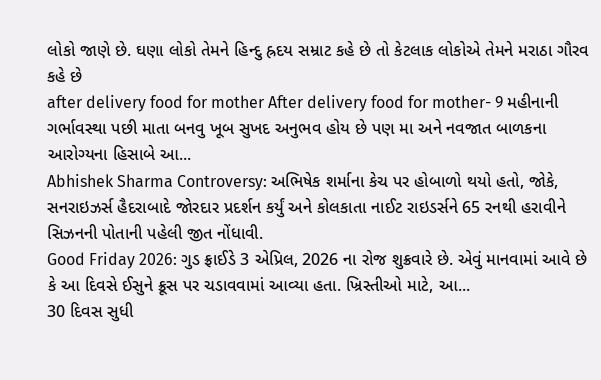લોકો જાણે છે. ઘણા લોકો તેમને હિન્દુ હ્રદય સમ્રાટ કહે છે તો કેટલાક લોકોએ તેમને મરાઠા ગૌરવ કહે છે
after delivery food for mother After delivery food for mother- 9 મહીનાની ગર્ભાવસ્થા પછી માતા બનવુ ખૂબ સુખદ અનુભવ હોય છે પણ મા અને નવજાત બાળકના આરોગ્યના હિસાબે આ...
Abhishek Sharma Controversy: અભિષેક શર્માના કેચ પર હોબાળો થયો હતો, જોકે, સનરાઇઝર્સ હૈદરાબાદે જોરદાર પ્રદર્શન કર્યું અને કોલકાતા નાઈટ રાઇડર્સને 65 રનથી હરાવીને સિઝનની પોતાની પહેલી જીત નોંધાવી.
Good Friday 2026: ગુડ ફ્રાઈડે 3 એપ્રિલ, 2026 ના રોજ શુક્રવારે છે. એવું માનવામાં આવે છે કે આ દિવસે ઈસુને ક્રૂસ પર ચડાવવામાં આવ્યા હતા. ખ્રિસ્તીઓ માટે, આ...
30 દિવસ સુધી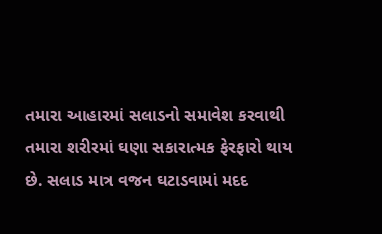તમારા આહારમાં સલાડનો સમાવેશ કરવાથી તમારા શરીરમાં ઘણા સકારાત્મક ફેરફારો થાય છે. સલાડ માત્ર વજન ઘટાડવામાં મદદ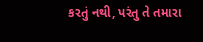કરતું નથી, પરંતુ તે તમારા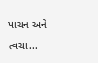પાચન અને ત્વચા...